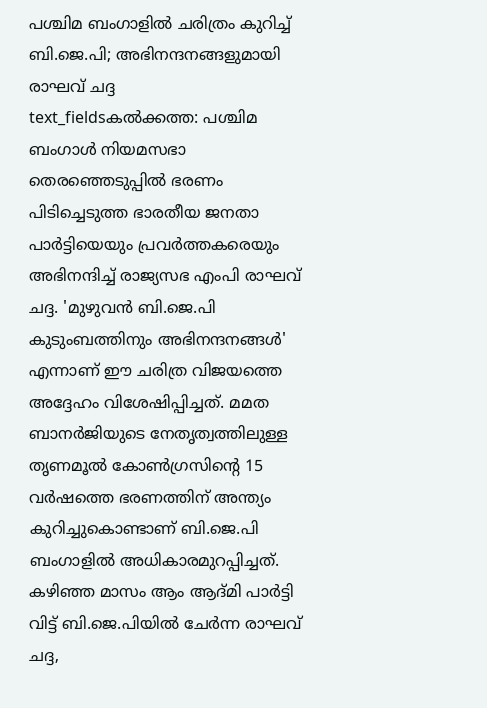പശ്ചിമ ബംഗാളിൽ ചരിത്രം കുറിച്ച് ബി.ജെ.പി; അഭിനന്ദനങ്ങളുമായി രാഘവ് ചദ്ദ
text_fieldsകൽക്കത്ത: പശ്ചിമ ബംഗാൾ നിയമസഭാ തെരഞ്ഞെടുപ്പിൽ ഭരണം പിടിച്ചെടുത്ത ഭാരതീയ ജനതാ പാർട്ടിയെയും പ്രവർത്തകരെയും അഭിനന്ദിച്ച് രാജ്യസഭ എംപി രാഘവ് ചദ്ദ. 'മുഴുവൻ ബി.ജെ.പി കുടുംബത്തിനും അഭിനന്ദനങ്ങൾ' എന്നാണ് ഈ ചരിത്ര വിജയത്തെ അദ്ദേഹം വിശേഷിപ്പിച്ചത്. മമത ബാനർജിയുടെ നേതൃത്വത്തിലുള്ള തൃണമൂൽ കോൺഗ്രസിന്റെ 15 വർഷത്തെ ഭരണത്തിന് അന്ത്യം കുറിച്ചുകൊണ്ടാണ് ബി.ജെ.പി ബംഗാളിൽ അധികാരമുറപ്പിച്ചത്.
കഴിഞ്ഞ മാസം ആം ആദ്മി പാർട്ടി വിട്ട് ബി.ജെ.പിയിൽ ചേർന്ന രാഘവ് ചദ്ദ,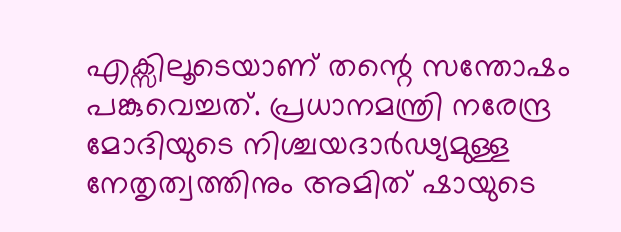എക്സിലൂടെയാണ് തന്റെ സന്തോഷം പങ്കുവെച്ചത്. പ്രധാനമന്ത്രി നരേന്ദ്ര മോദിയുടെ നിശ്ചയദാർഢ്യമുള്ള നേതൃത്വത്തിനും അമിത് ഷായുടെ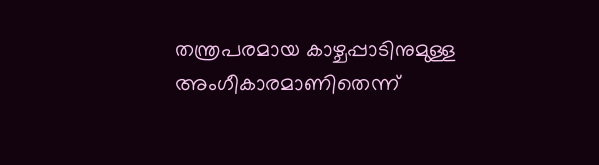തന്ത്രപരമായ കാഴ്ചപ്പാടിനുമുള്ള അംഗീകാരമാണിതെന്ന്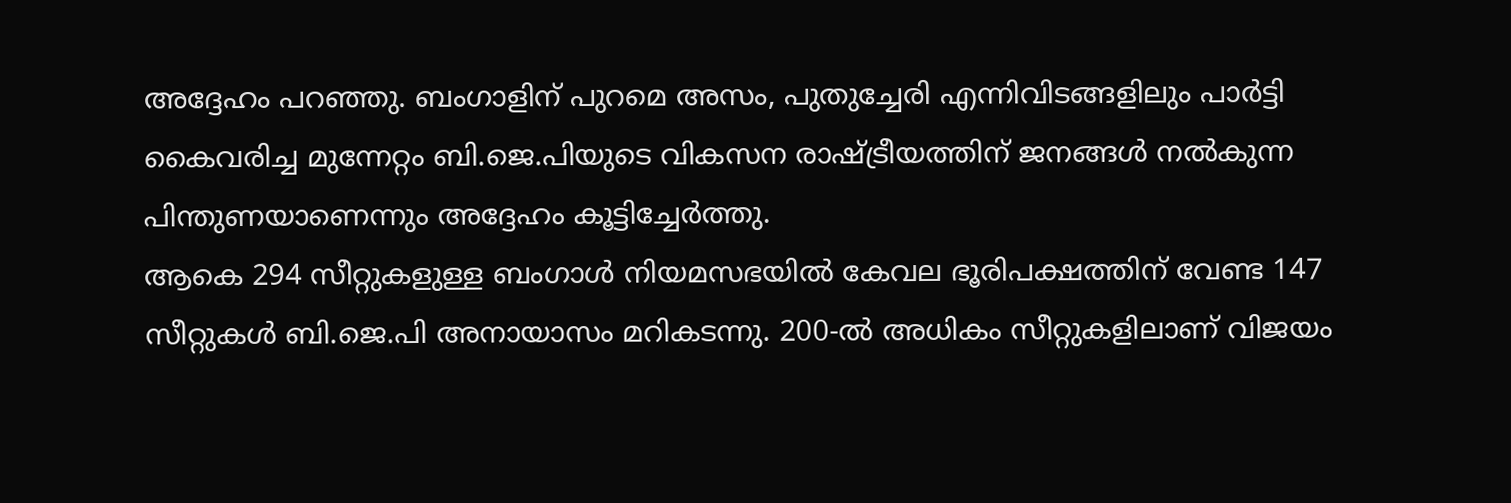അദ്ദേഹം പറഞ്ഞു. ബംഗാളിന് പുറമെ അസം, പുതുച്ചേരി എന്നിവിടങ്ങളിലും പാർട്ടി കൈവരിച്ച മുന്നേറ്റം ബി.ജെ.പിയുടെ വികസന രാഷ്ട്രീയത്തിന് ജനങ്ങൾ നൽകുന്ന പിന്തുണയാണെന്നും അദ്ദേഹം കൂട്ടിച്ചേർത്തു.
ആകെ 294 സീറ്റുകളുള്ള ബംഗാൾ നിയമസഭയിൽ കേവല ഭൂരിപക്ഷത്തിന് വേണ്ട 147 സീറ്റുകൾ ബി.ജെ.പി അനായാസം മറികടന്നു. 200-ൽ അധികം സീറ്റുകളിലാണ് വിജയം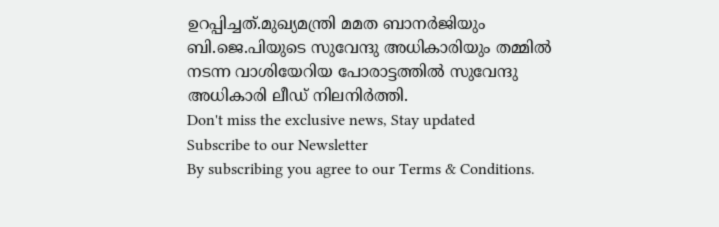ഉറപ്പിച്ചത്.മുഖ്യമന്ത്രി മമത ബാനർജിയും ബി.ജെ.പിയുടെ സുവേന്ദു അധികാരിയും തമ്മിൽ നടന്ന വാശിയേറിയ പോരാട്ടത്തിൽ സുവേന്ദു അധികാരി ലീഡ് നിലനിർത്തി.
Don't miss the exclusive news, Stay updated
Subscribe to our Newsletter
By subscribing you agree to our Terms & Conditions.